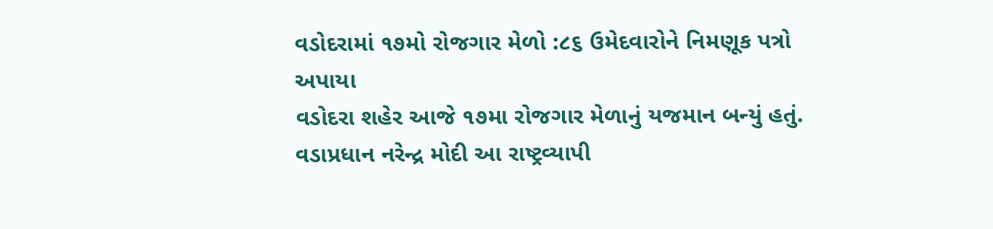વડોદરામાં ૧૭મો રોજગાર મેળો :૮૬ ઉમેદવારોને નિમણૂક પત્રો અપાયા
વડોદરા શહેર આજે ૧૭મા રોજગાર મેળાનું યજમાન બન્યું હતું. વડાપ્રધાન નરેન્દ્ર મોદી આ રાષ્ટ્રવ્યાપી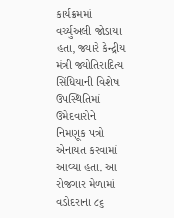કાર્યક્રમમાં વર્ચ્યુઅલી જોડાયા હતા, જ્યારે કેન્દ્રીય મંત્રી જ્યોતિરાદિત્ય સિંધિયાની વિશેષ ઉપસ્થિતિમાં ઉમેદવારોને નિમણૂક પત્રો એનાયત કરવામાં આવ્યા હતા. આ રોજગાર મેળામાં વડોદરાના ૮૬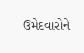ઉમેદવારોને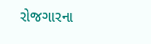રોજગારના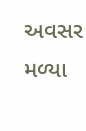અવસર મળ્યા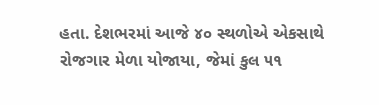હતા. દેશભરમાં આજે ૪૦ સ્થળોએ એકસાથે રોજગાર મેળા યોજાયા, જેમાં કુલ ૫૧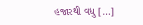હજારથી વધુ […]